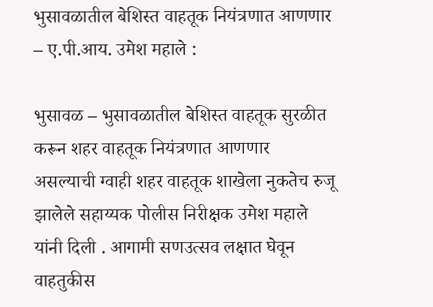भुसावळातील बेशिस्त वाहतूक नियंत्रणात आणणार – ए.पी.आय. उमेश महाले :

भुसावळ – भुसावळातील बेशिस्त वाहतूक सुरळीत करून शहर वाहतूक नियंत्रणात आणणार असल्याची ग्वाही शहर वाहतूक शाखेला नुकतेच रुजू झालेले सहाय्यक पोलीस निरीक्षक उमेश महाले यांनी दिली . आगामी सणउत्सव लक्षात घेवून वाहतुकीस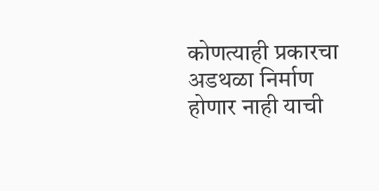कोणत्याही प्रकारचा अडथळा निर्माण होणार नाही याची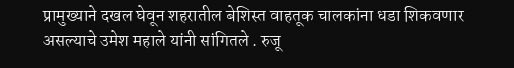प्रामुख्याने दखल घेवून शहरातील बेशिस्त वाहतूक चालकांना धडा शिकवणार असल्याचे उमेश महाले यांनी सांगितले . रुजू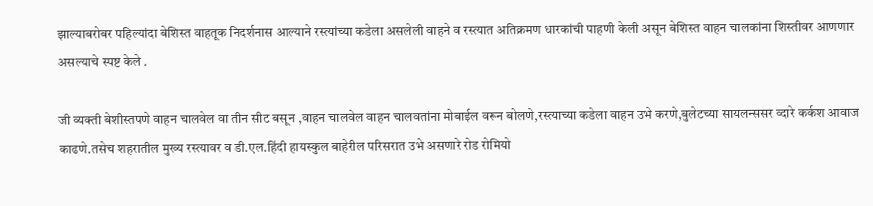झाल्याबरोबर पहिल्यांदा बेशिस्त वाहतूक निदर्शनास आल्याने रस्त्यांच्या कडेला असलेली वाहने व रस्त्यात अतिक्रमण धारकांची पाहणी केली असून बेशिस्त वाहन चालकांना शिस्तीवर आणणार असल्याचे स्पष्ट केले .

जी व्यक्ती बेशीस्तपणे वाहन चालवेल वा तीन सीट बसून ,वाहन चालवेल वाहन चालवतांना मोबाईल वरून बोलणे,रस्त्याच्या कडेला वाहन उभे करणे,बुलेटच्या सायलन्ससर व्दारे कर्कश आवाज काढणे.तसेच शहरातील मुख्य रस्त्यावर व डी.एल.हिंदी हायस्कुल बाहेरील परिसरात उभे असणारे रोड रोमियो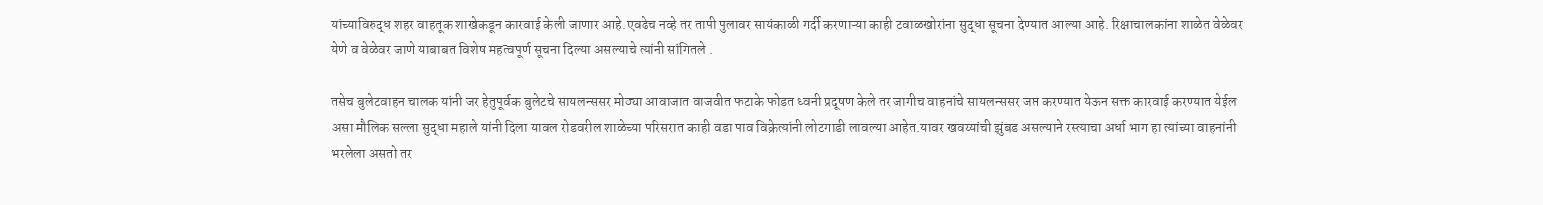यांच्याविरुद्ध शहर वाहतूक शाखेकडून कारवाई केली जाणार आहे.एवढेच नव्हे तर तापी पुलावर सायंकाळी गर्दी करणाऱ्या काही टवाळखोरांना सुद्धा सूचना देण्यात आल्या आहे. रिक्षाचालकांना शाळेत वेळेवर येणे व वेळेवर जाणे याबाबत विशेष महत्वपूर्ण सूचना दिल्या असल्याचे त्यांनी सांगितले .

तसेच बुलेटवाहन चालक यांनी जर हेतुपूर्वक बुलेटचे सायलन्ससर मोठ्या आवाजात वाजवीत फटाके फोडत ध्वनी प्रदूषण केले तर जागीच वाहनांचे सायलन्ससर जप्त करण्यात येऊन सक्त कारवाई करण्यात येईल असा मौलिक सल्ला सुद्धा महाले यांनी दिला यावल रोडवरील शाळेच्या परिसरात काही वडा पाव विक्रेत्यांनी लोटगाडी लावल्या आहेत.यावर खवय्यांची झुंबड असल्याने रस्त्याचा अर्धा भाग हा त्यांच्या वाहनांनी भरलेला असतो तर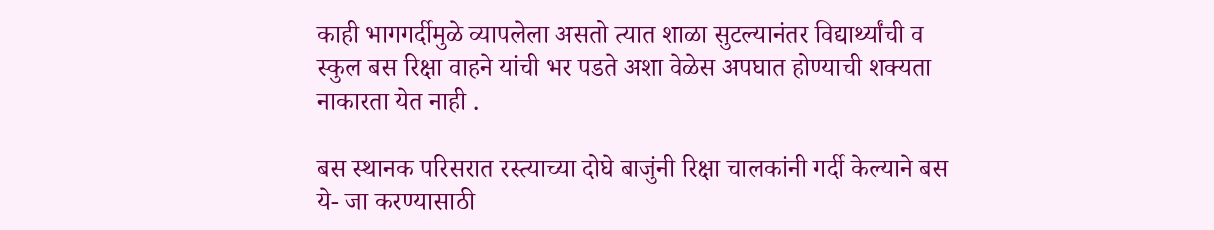काही भागगर्दीमुळे व्यापलेला असतो त्यात शाळा सुटल्यानंतर विद्यार्थ्यांची व स्कुल बस रिक्षा वाहने यांची भर पडते अशा वेळेस अपघात होण्याची शक्यता नाकारता येत नाही .

बस स्थानक परिसरात रस्त्याच्या दोघे बाजुंनी रिक्षा चालकांनी गर्दी केल्याने बस ये- जा करण्यासाठी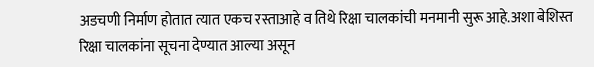अडचणी निर्माण होतात त्यात एकच रस्ताआहे व तिथे रिक्षा चालकांची मनमानी सुरू आहे.अशा बेशिस्त रिक्षा चालकांना सूचना देण्यात आल्या असून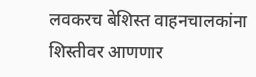लवकरच बेशिस्त वाहनचालकांना शिस्तीवर आणणार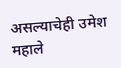असल्याचेही उमेश महाले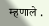म्हणाले .